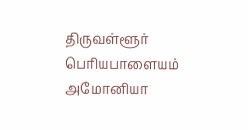திருவள்ளூர் பெரியபாளையம் அமோனியா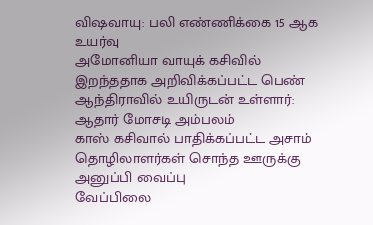விஷவாயு: பலி எண்ணிக்கை 15 ஆக உயர்வு
அமோனியா வாயுக் கசிவில் இறந்ததாக அறிவிக்கப்பட்ட பெண் ஆந்திராவில் உயிருடன் உள்ளார்: ஆதார் மோசடி அம்பலம்
காஸ் கசிவால் பாதிக்கப்பட்ட அசாம் தொழிலாளர்கள் சொந்த ஊருக்கு அனுப்பி வைப்பு
வேப்பிலை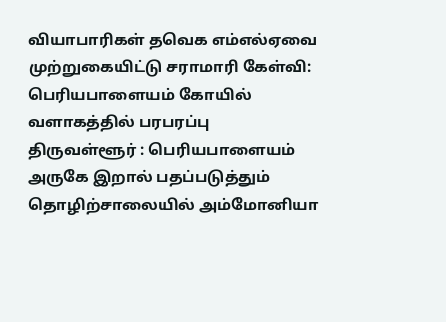வியாபாரிகள் தவெக எம்எல்ஏவை முற்றுகையிட்டு சராமாரி கேள்வி: பெரியபாளையம் கோயில் வளாகத்தில் பரபரப்பு
திருவள்ளூர் : பெரியபாளையம் அருகே இறால் பதப்படுத்தும் தொழிற்சாலையில் அம்மோனியா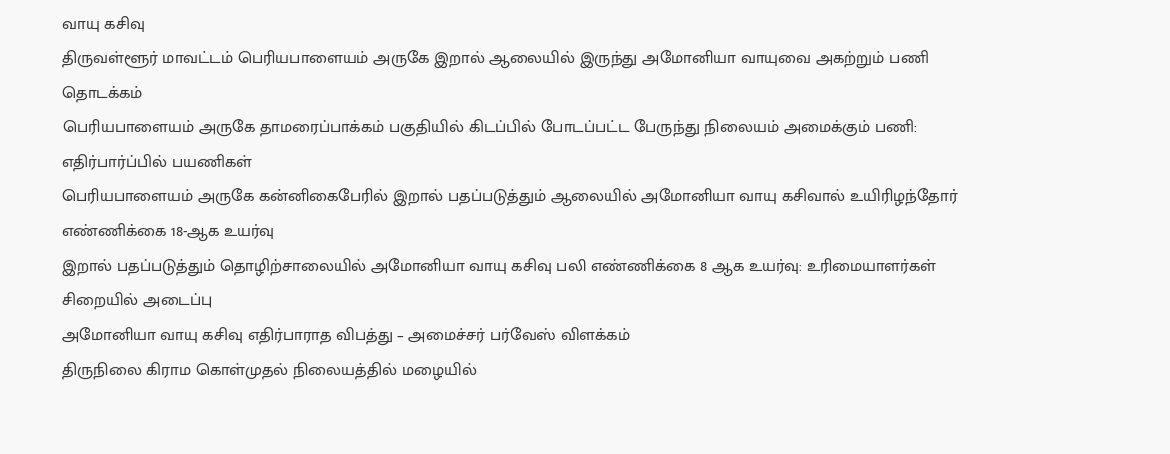வாயு கசிவு
திருவள்ளூர் மாவட்டம் பெரியபாளையம் அருகே இறால் ஆலையில் இருந்து அமோனியா வாயுவை அகற்றும் பணி தொடக்கம்
பெரியபாளையம் அருகே தாமரைப்பாக்கம் பகுதியில் கிடப்பில் போடப்பட்ட பேருந்து நிலையம் அமைக்கும் பணி: எதிர்பார்ப்பில் பயணிகள்
பெரியபாளையம் அருகே கன்னிகைபேரில் இறால் பதப்படுத்தும் ஆலையில் அமோனியா வாயு கசிவால் உயிரிழந்தோர் எண்ணிக்கை 18-ஆக உயர்வு
இறால் பதப்படுத்தும் தொழிற்சாலையில் அமோனியா வாயு கசிவு பலி எண்ணிக்கை 8 ஆக உயர்வு: உரிமையாளர்கள் சிறையில் அடைப்பு
அமோனியா வாயு கசிவு எதிர்பாராத விபத்து – அமைச்சர் பர்வேஸ் விளக்கம்
திருநிலை கிராம கொள்முதல் நிலையத்தில் மழையில்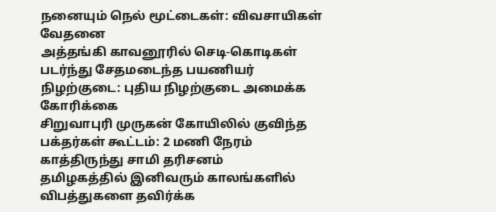நனையும் நெல் மூட்டைகள்: விவசாயிகள் வேதனை
அத்தங்கி காவனூரில் செடி-கொடிகள் படர்ந்து சேதமடைந்த பயணியர் நிழற்குடை: புதிய நிழற்குடை அமைக்க கோரிக்கை
சிறுவாபுரி முருகன் கோயிலில் குவிந்த பக்தர்கள் கூட்டம்: 2 மணி நேரம் காத்திருந்து சாமி தரிசனம்
தமிழகத்தில் இனிவரும் காலங்களில் விபத்துகளை தவிர்க்க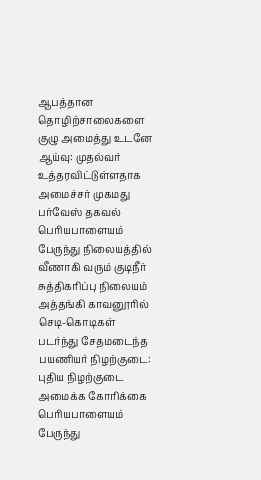ஆபத்தான தொழிற்சாலைகளை குழு அமைத்து உடனே ஆய்வு: முதல்வர் உத்தரவிட்டுள்ளதாக அமைச்சர் முகமது பர்வேஸ் தகவல்
பெரியபாளையம் பேருந்து நிலையத்தில் வீணாகி வரும் குடிநீர் சுத்திகரிப்பு நிலையம்
அத்தங்கி காவனூரில் செடி-கொடிகள் படர்ந்து சேதமடைந்த பயணியர் நிழற்குடை: புதிய நிழற்குடை அமைக்க கோரிக்கை
பெரியபாளையம் பேருந்து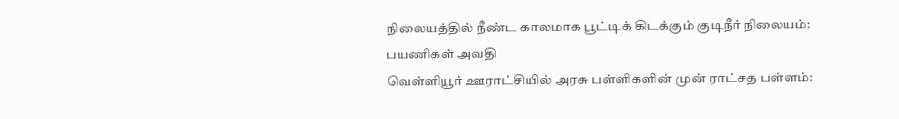நிலையத்தில் நீண்ட காலமாக பூட்டிக் கிடக்கும் குடிநீர் நிலையம்: பயணிகள் அவதி
வெள்ளியூர் ஊராட்சியில் அரசு பள்ளிகளின் முன் ராட்சத பள்ளம்: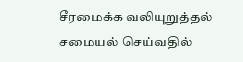சீரமைக்க வலியுறுத்தல்
சமையல் செய்வதில்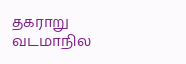தகராறு வடமாநில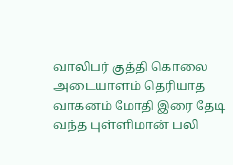வாலிபர் குத்தி கொலை
அடையாளம் தெரியாத வாகனம் மோதி இரை தேடி வந்த புள்ளிமான் பலி